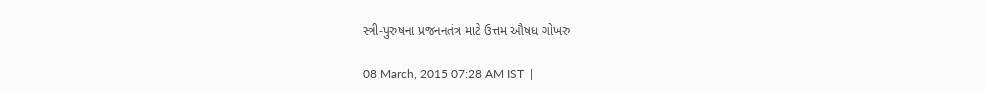સ્ત્રી-પુરુષના પ્રજનનતંત્ર માટે ઉત્તમ ઔષધ ગોખરુ

08 March, 2015 07:28 AM IST  |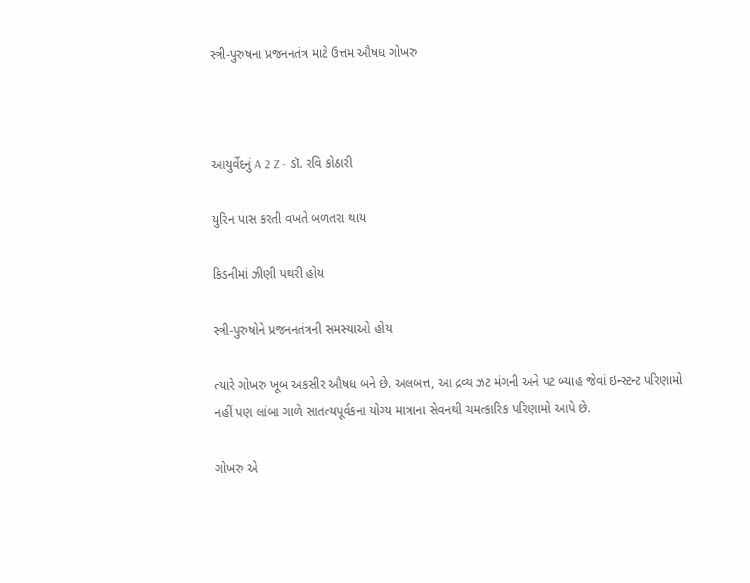સ્ત્રી-પુરુષના પ્રજનનતંત્ર માટે ઉત્તમ ઔષધ ગોખરુ



આયુર્વેદનું A 2 Z - ડૉ. રવિ કોઠારી

યુરિન પાસ કરતી વખતે બળતરા થાય

કિડનીમાં ઝીણી પથરી હોય

સ્ત્રી-પુરુષોને પ્રજનનતંત્રની સમસ્યાઓ હોય

ત્યારે ગોખરુ ખૂબ અકસીર ઔષધ બને છે. અલબત્ત, આ દ્રવ્ય ઝટ મંગની અને પટ બ્યાહ જેવાં ઇન્સ્ટન્ટ પરિણામો નહીં પણ લાંબા ગાળે સાતત્યપૂર્વકના યોગ્ય માત્રાના સેવનથી ચમત્કારિક પરિણામો આપે છે.

ગોખરુ એ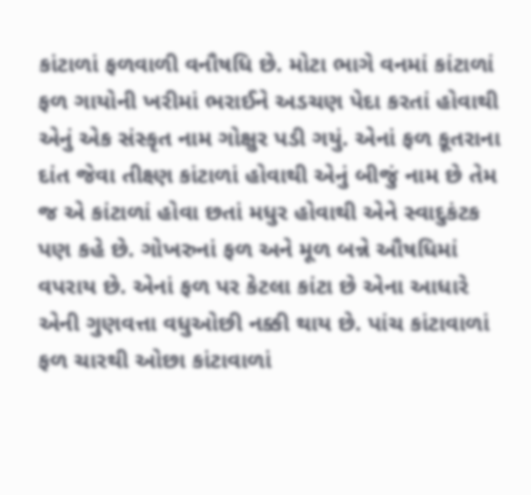કાંટાળાં ફળવાળી વનૌષધિ છે. મોટા ભાગે વનમાં કાંટાળાં ફળ ગાયોની ખરીમાં ભરાઈને અડચણ પેદા કરતાં હોવાથી એનું એક સંસ્કૃત નામ ગોક્ષુર પડી ગયું. એનાં ફળ કૂતરાના દાંત જેવા તીક્ષ્ણ કાંટાળાં હોવાથી એનું બીજું નામ છે તેમ જ એ કાંટાળાં હોવા છતાં મધુર હોવાથી એને સ્વાદુકંટક પણ કહે છે. ગોખરુનાં ફળ અને મૂળ બન્ને ઔષધિમાં વપરાય છે. એનાં ફળ પર કેટલા કાંટા છે એના આધારે એની ગુણવત્તા વધુઓછી નક્કી થાય છે. પાંચ કાંટાવાળાં ફળ ચારથી ઓછા કાંટાવાળાં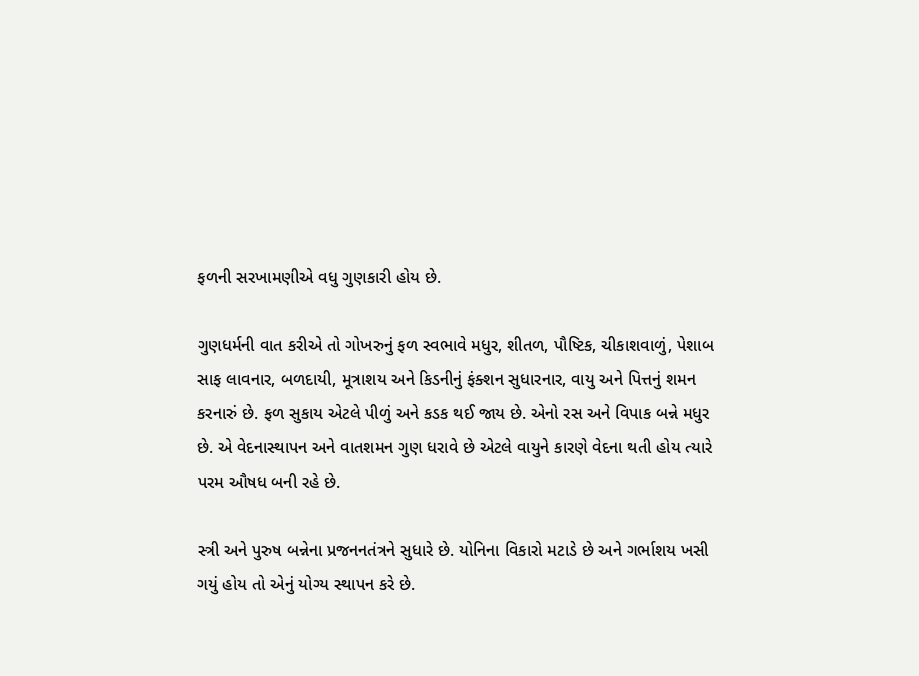ફળની સરખામણીએ વધુ ગુણકારી હોય છે.

ગુણધર્મની વાત કરીએ તો ગોખરુનું ફળ સ્વભાવે મધુર, શીતળ, પૌષ્ટિક, ચીકાશવાળું, પેશાબ સાફ લાવનાર, બળદાયી, મૂત્રાશય અને કિડનીનું ફંક્શન સુધારનાર, વાયુ અને પિત્તનું શમન કરનારું છે. ફળ સુકાય એટલે પીળું અને કડક થઈ જાય છે. એનો રસ અને વિપાક બન્ને મધુર છે. એ વેદનાસ્થાપન અને વાતશમન ગુણ ધરાવે છે એટલે વાયુને કારણે વેદના થતી હોય ત્યારે પરમ ઔષધ બની રહે છે.

સ્ત્રી અને પુરુષ બન્નેના પ્રજનનતંત્રને સુધારે છે. યોનિના વિકારો મટાડે છે અને ગર્ભાશય ખસી ગયું હોય તો એનું યોગ્ય સ્થાપન કરે છે.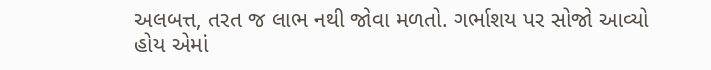અલબત્ત, તરત જ લાભ નથી જોવા મળતો. ગર્ભાશય પર સોજો આવ્યો હોય એમાં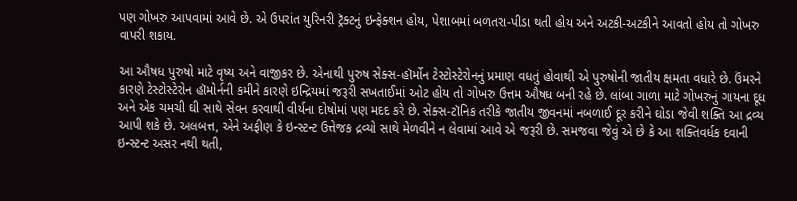પણ ગોખરુ આપવામાં આવે છે. એ ઉપરાંત યુરિનરી ટ્રૅક્ટનું ઇન્ફેક્શન હોય, પેશાબમાં બળતરા-પીડા થતી હોય અને અટકી-અટકીને આવતો હોય તો ગોખરુ વાપરી શકાય.

આ ઔષધ પુરુષો માટે વૃષ્ય અને વાજીકર છે. એનાથી પુરુષ સેક્સ-હૉર્મોન ટેસ્ટોસ્ટેરોનનું પ્રમાણ વધતું હોવાથી એ પુરુષોની જાતીય ક્ષમતા વધારે છે. ઉંમરને કારણે ટેસ્ટોસ્ટેરોન હૉમોર્નની કમીને કારણે ઇન્દ્રિયમાં જરૂરી સખતાઈમાં ઓટ હોય તો ગોખરુ ઉત્તમ ઔષધ બની રહે છે. લાંબા ગાળા માટે ગોખરુનું ગાયના દૂધ અને એક ચમચી ઘી સાથે સેવન કરવાથી વીર્યના દોષોમાં પણ મદદ કરે છે. સેક્સ-ટૉનિક તરીકે જાતીય જીવનમાં નબળાઈ દૂર કરીને ઘોડા જેવી શક્તિ આ દ્રવ્ય આપી શકે છે. અલબત્ત, એને અફીણ કે ઇન્સ્ટન્ટ ઉત્તેજક દ્રવ્યો સાથે મેળવીને ન લેવામાં આવે એ જરૂરી છે. સમજવા જેવું એ છે કે આ શક્તિવર્ધક દવાની ઇન્સ્ટન્ટ અસર નથી થતી,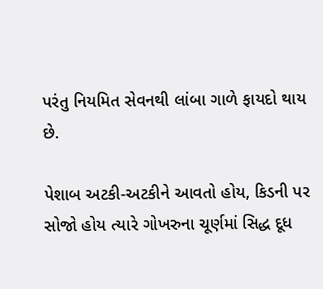પરંતુ નિયમિત સેવનથી લાંબા ગાળે ફાયદો થાય છે.

પેશાબ અટકી-અટકીને આવતો હોય, કિડની પર સોજો હોય ત્યારે ગોખરુના ચૂર્ણમાં સિદ્ધ દૂધ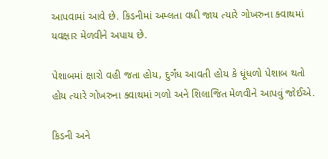આપવામાં આવે છે. કિડનીમાં અમ્લતા વધી જાય ત્યારે ગોખરુના ક્વાથમાં યવક્ષાર મેળવીને અપાય છે.

પેશાબમાં ક્ષારો વહી જતા હોય, દુર્ગંધ આવતી હોય કે ધૂંધળો પેશાબ થતો હોય ત્યારે ગોખરુના ક્વાથમાં ગળો અને શિલાજિત મેળવીને આપવું જોઈએ.

કિડની અને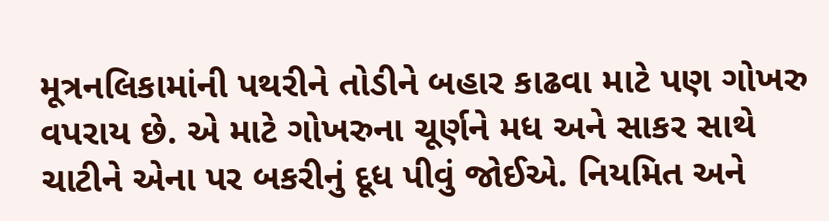મૂત્રનલિકામાંની પથરીને તોડીને બહાર કાઢવા માટે પણ ગોખરુ વપરાય છે. એ માટે ગોખરુના ચૂર્ણને મધ અને સાકર સાથે ચાટીને એના પર બકરીનું દૂધ પીવું જોઈએ. નિયમિત અને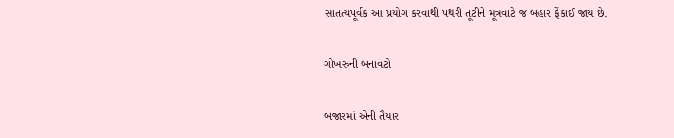સાતત્યપૂર્વક આ પ્રયોગ કરવાથી પથરી તૂટીને મૂત્રવાટે જ બહાર ફેંકાઈ જાય છે.

ગોખરુની બનાવટો

બજારમાં એની તૈયાર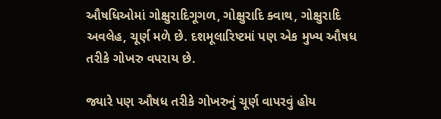ઔષધિઓમાં ગોક્ષુરાદિગૂગળ, ગોક્ષુરાદિ ક્વાથ, ગોક્ષુરાદિ અવલેહ, ચૂર્ણ મળે છે. દશમૂલારિષ્ટમાં પણ એક મુખ્ય ઔષધ તરીકે ગોખરુ વપરાય છે.

જ્યારે પણ ઔષધ તરીકે ગોખરુનું ચૂર્ણ વાપરવું હોય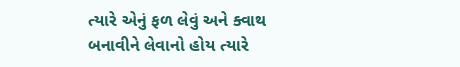ત્યારે એનું ફળ લેવું અને ક્વાથ બનાવીને લેવાનો હોય ત્યારે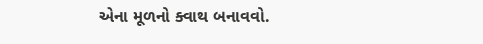એના મૂળનો ક્વાથ બનાવવો.